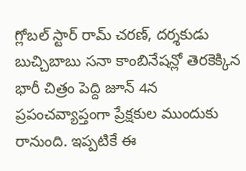గ్లోబల్ స్టార్ రామ్ చరణ్, దర్శకుడు బుచ్చిబాబు సనా కాంబినేషన్లో తెరకెక్కిన భారీ చిత్రం పెద్ది జూన్ 4న ప్రపంచవ్యాప్తంగా ప్రేక్షకుల ముందుకు రానుంది. ఇప్పటికే ఈ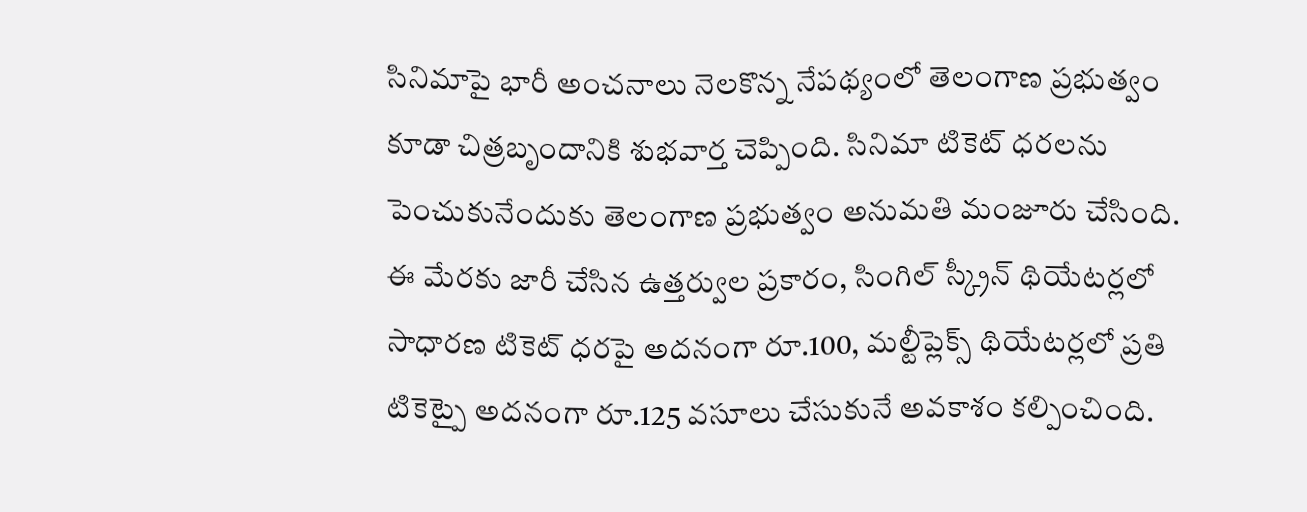సినిమాపై భారీ అంచనాలు నెలకొన్న నేపథ్యంలో తెలంగాణ ప్రభుత్వం కూడా చిత్రబృందానికి శుభవార్త చెప్పింది. సినిమా టికెట్ ధరలను పెంచుకునేందుకు తెలంగాణ ప్రభుత్వం అనుమతి మంజూరు చేసింది. ఈ మేరకు జారీ చేసిన ఉత్తర్వుల ప్రకారం, సింగిల్ స్క్రీన్ థియేటర్లలో సాధారణ టికెట్ ధరపై అదనంగా రూ.100, మల్టీప్లెక్స్ థియేటర్లలో ప్రతి టికెట్పై అదనంగా రూ.125 వసూలు చేసుకునే అవకాశం కల్పించింది.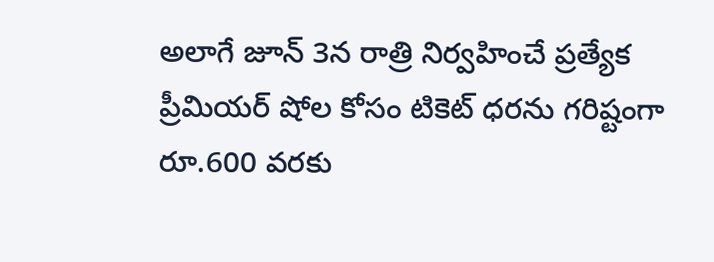అలాగే జూన్ 3న రాత్రి నిర్వహించే ప్రత్యేక ప్రీమియర్ షోల కోసం టికెట్ ధరను గరిష్టంగా రూ.600 వరకు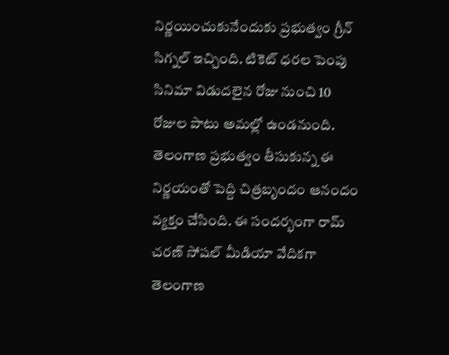నిర్ణయించుకునేందుకు ప్రభుత్వం గ్రీన్ సిగ్నల్ ఇచ్చింది. టికెట్ ధరల పెంపు సినిమా విడుదలైన రోజు నుంచి 10 రోజుల పాటు అమల్లో ఉండనుంది. తెలంగాణ ప్రభుత్వం తీసుకున్న ఈ నిర్ణయంతో పెద్ది చిత్రబృందం ఆనందం వ్యక్తం చేసింది. ఈ సందర్భంగా రామ్ చరణ్ సోషల్ మీడియా వేదికగా తెలంగాణ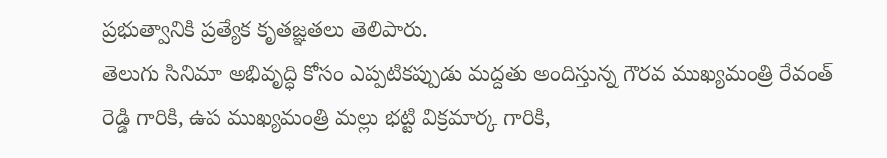ప్రభుత్వానికి ప్రత్యేక కృతజ్ఞతలు తెలిపారు.
తెలుగు సినిమా అభివృద్ధి కోసం ఎప్పటికప్పుడు మద్దతు అందిస్తున్న గౌరవ ముఖ్యమంత్రి రేవంత్ రెడ్డి గారికి, ఉప ముఖ్యమంత్రి మల్లు భట్టి విక్రమార్క గారికి,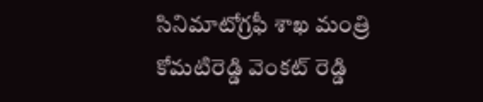సినిమాటోగ్రఫీ శాఖ మంత్రి కోమటిరెడ్డి వెంకట్ రెడ్డి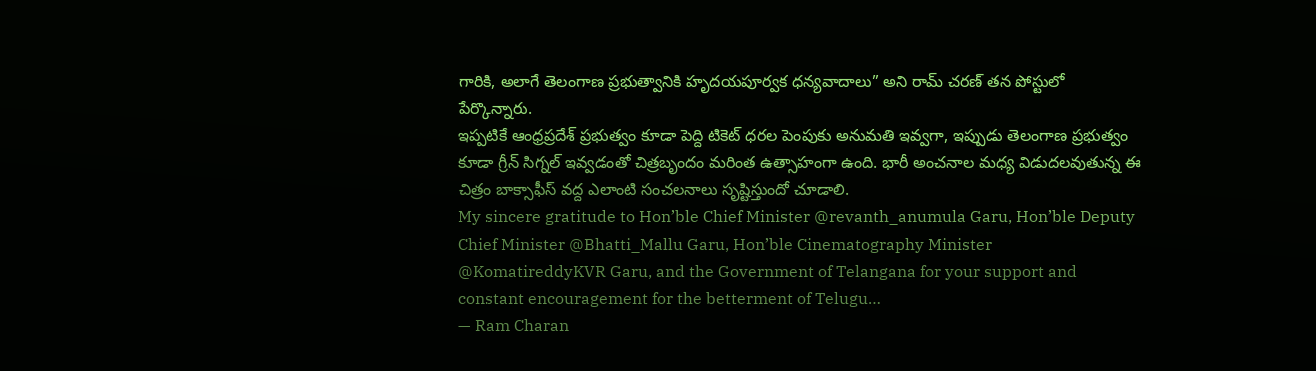గారికి, అలాగే తెలంగాణ ప్రభుత్వానికి హృదయపూర్వక ధన్యవాదాలు” అని రామ్ చరణ్ తన పోస్టులో పేర్కొన్నారు.
ఇప్పటికే ఆంధ్రప్రదేశ్ ప్రభుత్వం కూడా పెద్ది టికెట్ ధరల పెంపుకు అనుమతి ఇవ్వగా, ఇప్పుడు తెలంగాణ ప్రభుత్వం కూడా గ్రీన్ సిగ్నల్ ఇవ్వడంతో చిత్రబృందం మరింత ఉత్సాహంగా ఉంది. భారీ అంచనాల మధ్య విడుదలవుతున్న ఈ చిత్రం బాక్సాఫీస్ వద్ద ఎలాంటి సంచలనాలు సృష్టిస్తుందో చూడాలి.
My sincere gratitude to Hon’ble Chief Minister @revanth_anumula Garu, Hon’ble Deputy Chief Minister @Bhatti_Mallu Garu, Hon’ble Cinematography Minister @KomatireddyKVR Garu, and the Government of Telangana for your support and constant encouragement for the betterment of Telugu…
— Ram Charan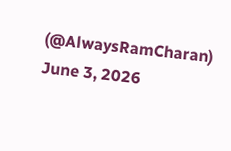(@AlwaysRamCharan) June 3, 2026